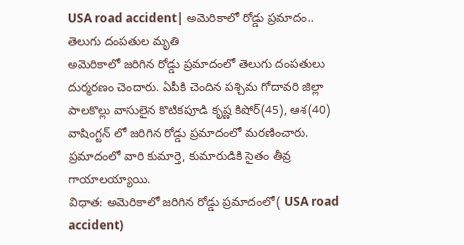USA road accident| అమెరికాలో రోడ్డు ప్రమాదం.. తెలుగు దంపతుల మృతి
అమెరికాలో జరిగిన రోడ్డు ప్రమాదంలో తెలుగు దంపతులు దుర్మరణం చెందారు. ఏపీకి చెందిన పశ్చిమ గోదావరి జిల్లా పాలకొల్లు వాసులైన కొటికపూడి కృష్ణ కిషోర్(45), ఆశ(40) వాషింగ్టన్ లో జరిగిన రోడ్డు ప్రమాదంలో మరణించారు. ప్రమాదంలో వారి కుమార్తె, కుమారుడికి సైతం తీవ్ర గాయాలయ్యాయి.
విధాత: అమెరికాలో జరిగిన రోడ్డు ప్రమాదంలో( USA road accident)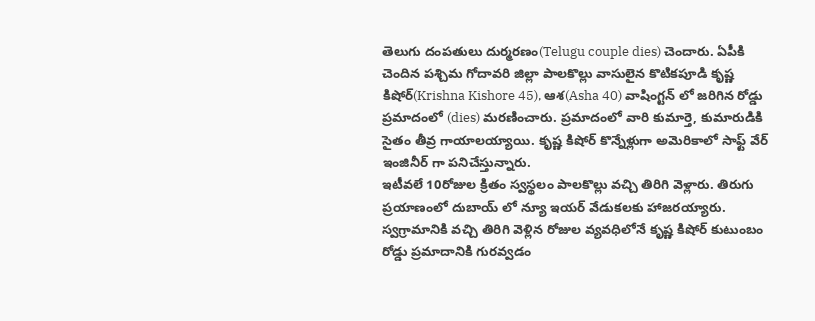తెలుగు దంపతులు దుర్మరణం(Telugu couple dies) చెందారు. ఏపీకి చెందిన పశ్చిమ గోదావరి జిల్లా పాలకొల్లు వాసులైన కొటికపూడి కృష్ణ కిషోర్(Krishna Kishore 45), ఆశ(Asha 40) వాషింగ్టన్ లో జరిగిన రోడ్డు ప్రమాదంలో (dies) మరణించారు. ప్రమాదంలో వారి కుమార్తె, కుమారుడికి సైతం తీవ్ర గాయాలయ్యాయి. కృష్ణ కిషోర్ కొన్నేళ్లుగా అమెరికాలో సాఫ్ట్ వేర్ ఇంజినీర్ గా పనిచేస్తున్నారు.
ఇటీవలే 10రోజుల క్రితం స్వస్థలం పాలకొల్లు వచ్చి తిరిగి వెళ్లారు. తిరుగు ప్రయాణంలో దుబాయ్ లో న్యూ ఇయర్ వేడుకలకు హాజరయ్యారు. స్వగ్రామానికి వచ్చి తిరిగి వెళ్లిన రోజుల వ్యవధిలోనే కృష్ణ కిషోర్ కుటుంబం రోడ్డు ప్రమాదానికి గురవ్వడం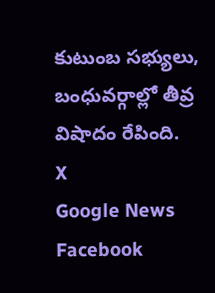కుటుంబ సభ్యులు, బంధువర్గాల్లో తీవ్ర విషాదం రేపింది.
X
Google News
Facebook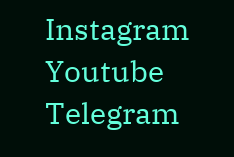Instagram
Youtube
Telegram